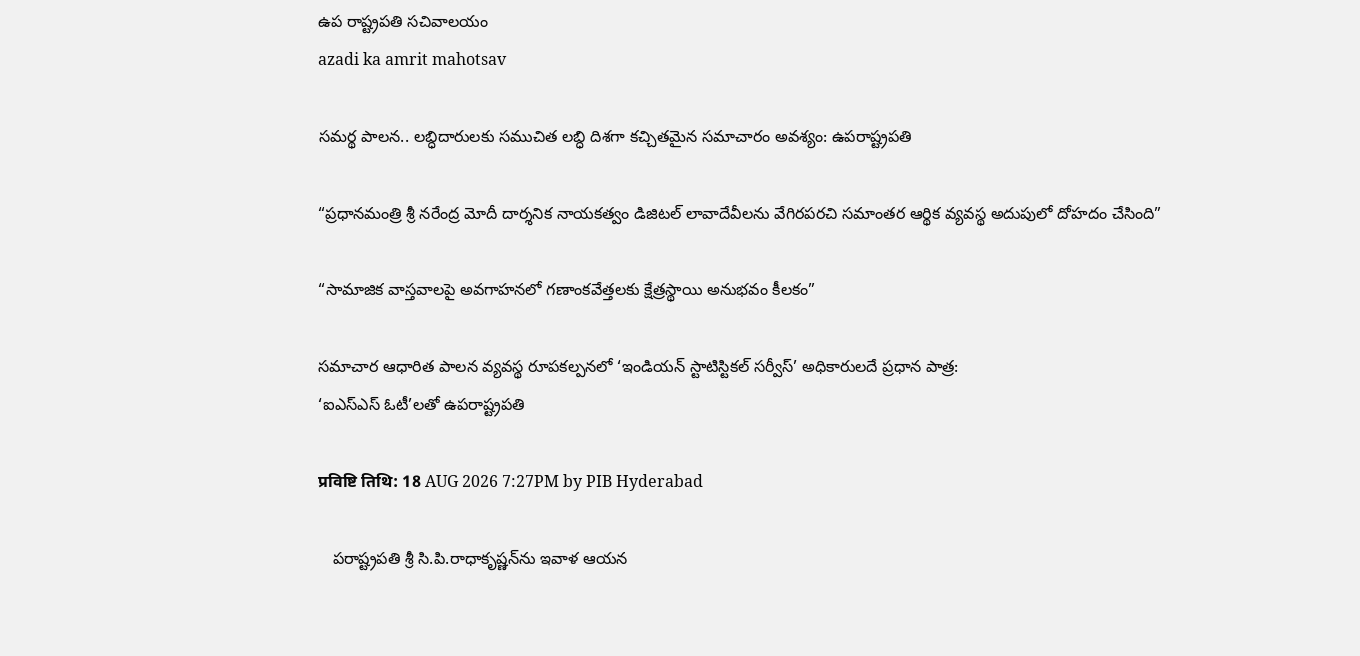ఉప రాష్ట్రప‌తి స‌చివాల‌యం
azadi ka amrit mahotsav

సమర్థ పాలన.. లబ్ధిదారులకు సముచిత లబ్ధి దిశగా కచ్చితమైన సమాచారం అవశ్యం: ఉపరాష్ట్రపతి

“ప్రధానమంత్రి శ్రీ నరేంద్ర మోదీ దార్శనిక నాయకత్వం డిజిటల్ లావాదేవీలను వేగిరపరచి సమాంతర ఆర్థిక వ్యవస్థ అదుపులో దోహదం చేసింది”

“సామాజిక వాస్తవాలపై అవగాహనలో గణాంకవేత్తలకు క్షేత్రస్థాయి అనుభవం కీలకం”

సమాచార ఆధారిత పాలన వ్యవస్థ రూపకల్పనలో ‘ఇండియన్ స్టాటిస్టికల్ సర్వీస్’ అధికారులదే ప్రధాన పాత్ర:
‘ఐఎస్ఎస్ ఓటీ’లతో ఉపరాష్ట్రపతి

प्रविष्टि तिथि: 18 AUG 2026 7:27PM by PIB Hyderabad

   పరాష్ట్రపతి శ్రీ సి.పి.రాధాకృష్ణన్‌ను ఇవాళ ఆయన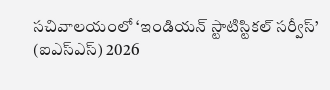సచివాలయంలో ‘ఇండియన్ స్టాటిస్టికల్ సర్వీస్’ (ఐఎస్‌ఎస్‌) 2026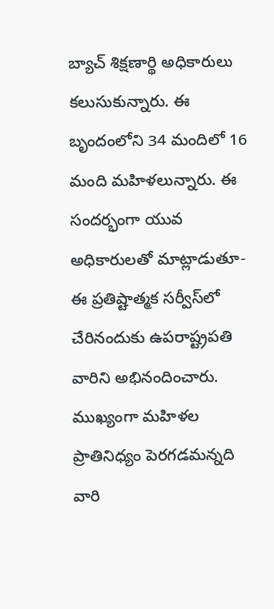బ్యాచ్‌ శిక్షణార్థి అధికారులు కలుసుకున్నారు. ఈ బృందంలోని 34 మందిలో 16 మంది మహిళలున్నారు. ఈ సందర్భంగా యువ అధికారులతో మాట్లాడుతూ- ఈ ప్రతిష్టాత్మక సర్వీస్‌లో చేరినందుకు ఉపరాష్ట్రపతి వారిని అభినందించారు. ముఖ్యంగా మహిళల ప్రాతినిధ్యం పెరగడమన్నది వారి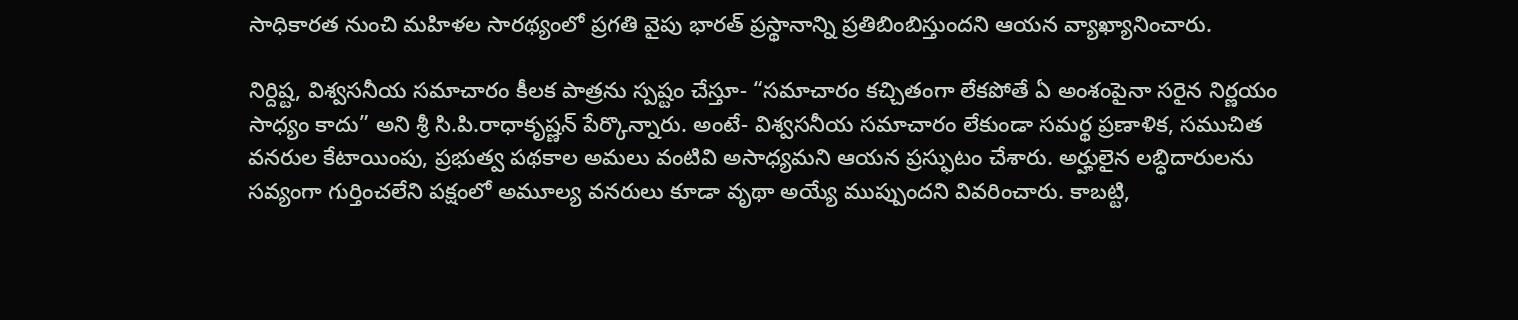సాధికారత నుంచి మహిళల సారథ్యంలో ప్రగతి వైపు భారత్‌ ప్రస్థానాన్ని ప్రతిబింబిస్తుందని ఆయన వ్యాఖ్యానించారు.

నిర్దిష్ట, విశ్వసనీయ సమాచారం కీలక పాత్రను స్పష్టం చేస్తూ- “సమాచారం కచ్చితంగా లేకపోతే ఏ అంశంపైనా సరైన నిర్ణయం సాధ్యం కాదు” అని శ్రీ సి.పి.రాధాకృష్ణన్ పేర్కొన్నారు. అంటే- విశ్వసనీయ సమాచారం లేకుండా సమర్థ ప్రణాళిక, సముచిత వనరుల కేటాయింపు, ప్రభుత్వ పథకాల అమలు వంటివి అసాధ్యమని ఆయన ప్రస్ఫుటం చేశారు. అర్హులైన లబ్ధిదారులను సవ్యంగా గుర్తించలేని పక్షంలో అమూల్య వనరులు కూడా వృథా అయ్యే ముప్పుందని వివరించారు. కాబట్టి,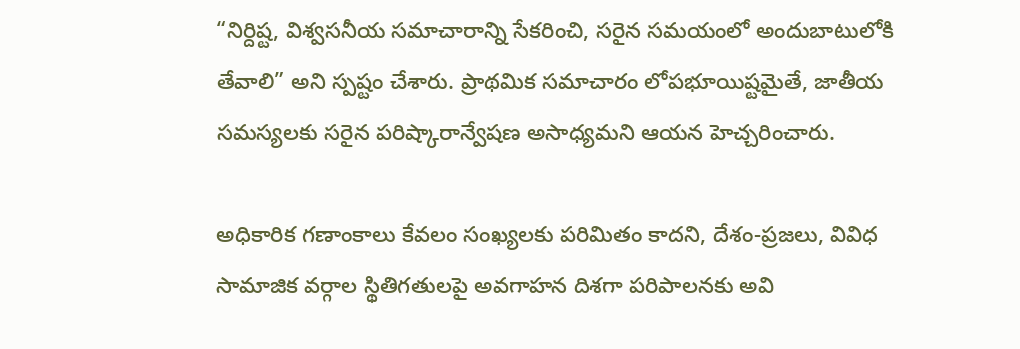“నిర్దిష్ట, విశ్వసనీయ సమాచారాన్ని సేకరించి, సరైన సమయంలో అందుబాటులోకి తేవాలి” అని స్పష్టం చేశారు. ప్రాథమిక సమాచారం లోపభూయిష్టమైతే, జాతీయ సమస్యలకు సరైన పరిష్కారాన్వేషణ అసాధ్యమని ఆయన హెచ్చరించారు.

అధికారిక గణాంకాలు కేవలం సంఖ్యలకు పరిమితం కాదని, దేశం-ప్రజలు, వివిధ సామాజిక వర్గాల స్థితిగతులపై అవగాహన దిశగా పరిపాలనకు అవి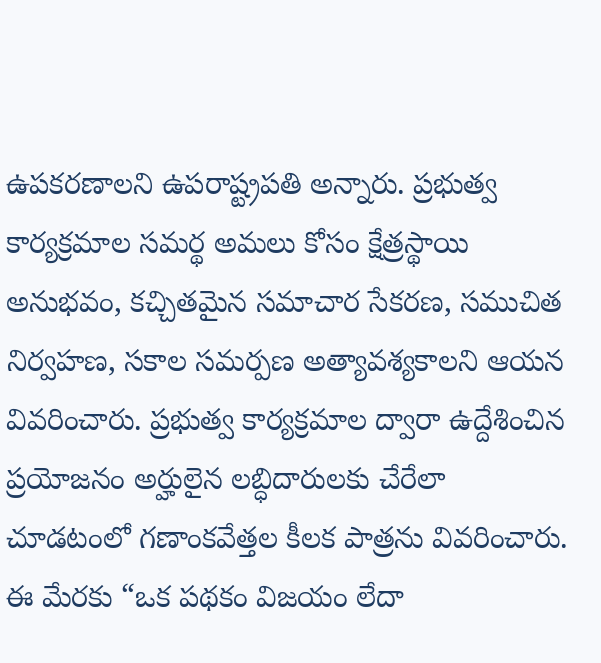ఉపకరణాలని ఉపరాష్ట్రపతి అన్నారు. ప్రభుత్వ కార్యక్రమాల సమర్థ అమలు కోసం క్షేత్రస్థాయి అనుభవం, కచ్చితమైన సమాచార సేకరణ, సముచిత నిర్వహణ, సకాల సమర్పణ అత్యావశ్యకాలని ఆయన వివరించారు. ప్రభుత్వ కార్యక్రమాల ద్వారా ఉద్దేశించిన ప్రయోజనం అర్హులైన లబ్ధిదారులకు చేరేలా చూడటంలో గణాంకవేత్తల కీలక పాత్రను వివరించారు. ఈ మేరకు “ఒక పథకం విజయం లేదా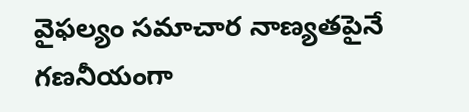వైఫల్యం సమాచార నాణ్యతపైనే గణనీయంగా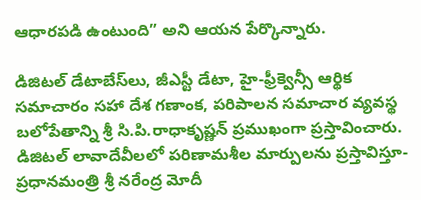ఆధారపడి ఉంటుంది” అని ఆయన పేర్కొన్నారు.

డిజిటల్ డేటాబేస్‌లు, జీఎస్టీ డేటా, హై-ఫ్రీక్వెన్సీ ఆర్థిక సమాచారం సహా దేశ గణాంక, పరిపాలన సమాచార వ్యవస్థ బలోపేతాన్ని శ్రీ సి.పి.రాధాకృష్ణన్ ప్రముఖంగా ప్రస్తావించారు. డిజిటల్ లావాదేవీలలో పరిణామశీల మార్పులను ప్రస్తావిస్తూ- ప్రధానమంత్రి శ్రీ నరేంద్ర మోదీ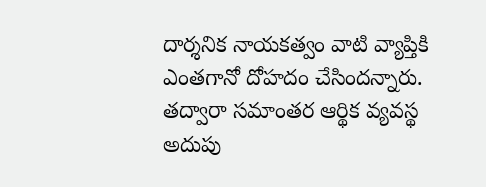దార్శనిక నాయకత్వం వాటి వ్యాప్తికి ఎంతగానో దోహదం చేసిందన్నారు. తద్వారా సమాంతర ఆర్థిక వ్యవస్థ అదుపు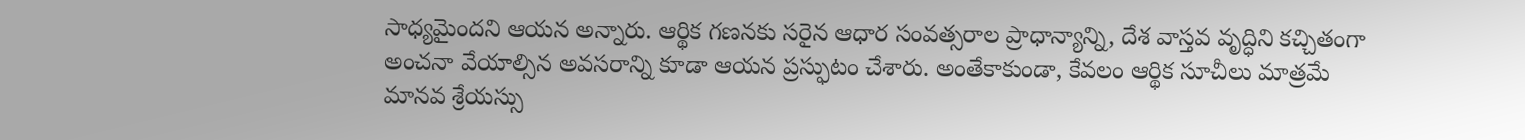సాధ్యమైందని ఆయన అన్నారు. ఆర్థిక గణనకు సరైన ఆధార సంవత్సరాల ప్రాధాన్యాన్ని, దేశ వాస్తవ వృద్ధిని కచ్చితంగా అంచనా వేయాల్సిన అవసరాన్ని కూడా ఆయన ప్రస్ఫుటం చేశారు. అంతేకాకుండా, కేవలం ఆర్థిక సూచీలు మాత్రమే మానవ శ్రేయస్సు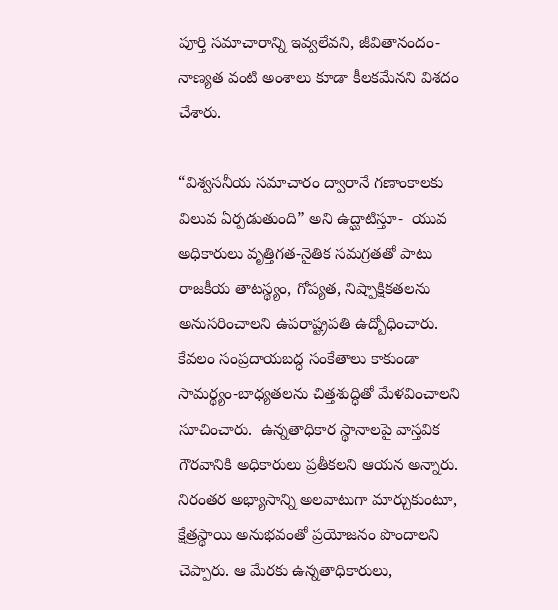పూర్తి సమాచారాన్ని ఇవ్వలేవని, జీవితానందం-నాణ్యత వంటి అంశాలు కూడా కీలకమేనని విశదం చేశారు.

“విశ్వసనీయ సమాచారం ద్వారానే గణాంకాలకు విలువ ఏర్పడుతుంది” అని ఉద్ఘాటిస్తూ-  యువ అధికారులు వృత్తిగత-నైతిక సమగ్రతతో పాటు రాజకీయ తాటస్థ్యం, గోప్యత, నిష్పాక్షికతలను అనుసరించాలని ఉపరాష్ట్రపతి ఉద్బోధించారు. కేవలం సంప్రదాయబద్ధ సంకేతాలు కాకుండా సామర్థ్యం-బాధ్యతలను చిత్తశుద్ధితో మేళవించాలని సూచించారు.  ఉన్నతాధికార స్థానాలపై వాస్తవిక గౌరవానికి అధికారులు ప్రతీకలని ఆయన అన్నారు. నిరంతర అభ్యాసాన్ని అలవాటుగా మార్చుకుంటూ, క్షేత్రస్థాయి అనుభవంతో ప్రయోజనం పొందాలని చెప్పారు. ఆ మేరకు ఉన్నతాధికారులు,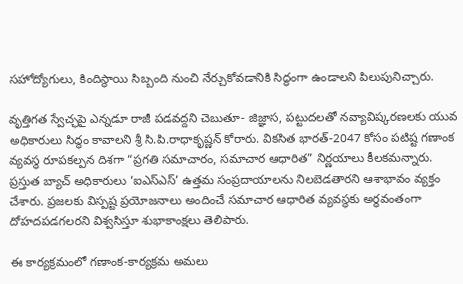సహోద్యోగులు, కిందిస్థాయి సిబ్బంది నుంచి నేర్చుకోవడానికి సిద్ధంగా ఉండాలని పిలుపునిచ్చారు.

వృత్తిగత స్వేచ్ఛపై ఎన్నడూ రాజీ పడవద్దని చెబుతూ- జిజ్ఞాస, పట్టుదలతో నవ్యావిష్కరణలకు యువ అధికారులు సిద్ధం కావాలని శ్రీ సి.పి.రాధాకృష్ణన్ కోరారు. వికసిత భారత్-2047 కోసం పటిష్ట గణాంక వ్యవస్థ రూపకల్పన దిశగా “ప్రగతి సమాచారం, సమాచార ఆధారిత” నిర్ణయాలు కీలకమన్నారు. ప్రస్తుత బ్యాచ్ అధికారులు ‘ఐఎస్‌ఎస్‌’ ఉత్తమ సంప్రదాయాలను నిలబెడతారని ఆశాభావం వ్యక్తం చేశారు. ప్రజలకు విస్పష్ట ప్రయోజనాలు అందించే సమాచార ఆధారిత వ్యవస్థకు అర్థవంతంగా దోహదపడగలరని విశ్వసిస్తూ శుభాకాంక్షలు తెలిపారు.

ఈ కార్యక్రమంలో గణాంక-కార్యక్రమ అమలు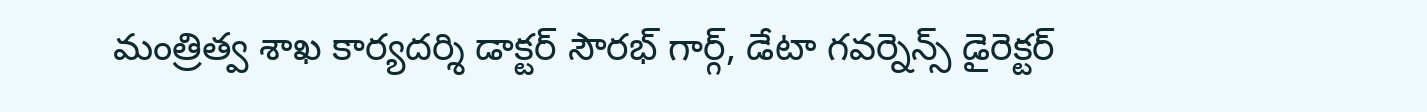మంత్రిత్వ శాఖ కార్యదర్శి డాక్టర్‌ సౌరభ్ గార్గ్, డేటా గవర్నెన్స్ డైరెక్టర్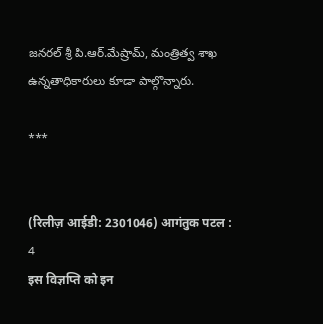జనరల్ శ్రీ పి.ఆర్.మేష్రామ్, మంత్రిత్వ శాఖ ఉన్నతాధికారులు కూడా పాల్గొన్నారు.

***


(रिलीज़ आईडी: 2301046) आगंतुक पटल : 4
इस विज्ञप्ति को इन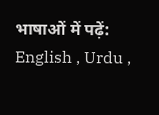भाषाओं में पढ़ें: English , Urdu ,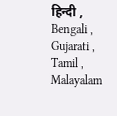हिन्दी , Bengali , Gujarati , Tamil , Malayalam